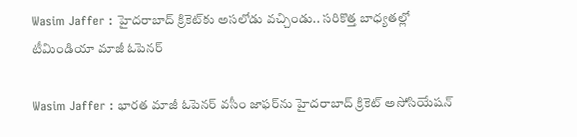Wasim Jaffer : హైదరాబాద్ క్రికెట్‌కు అసలోడు వచ్చిండు.. సరికొత్త బాధ్యతల్లో టీమిండియా మాజీ ఓపెనర్

Wasim Jaffer : భారత మాజీ ఓపెనర్ వసీం జాఫర్‌ను హైదరాబాద్ క్రికెట్ అసోసియేషన్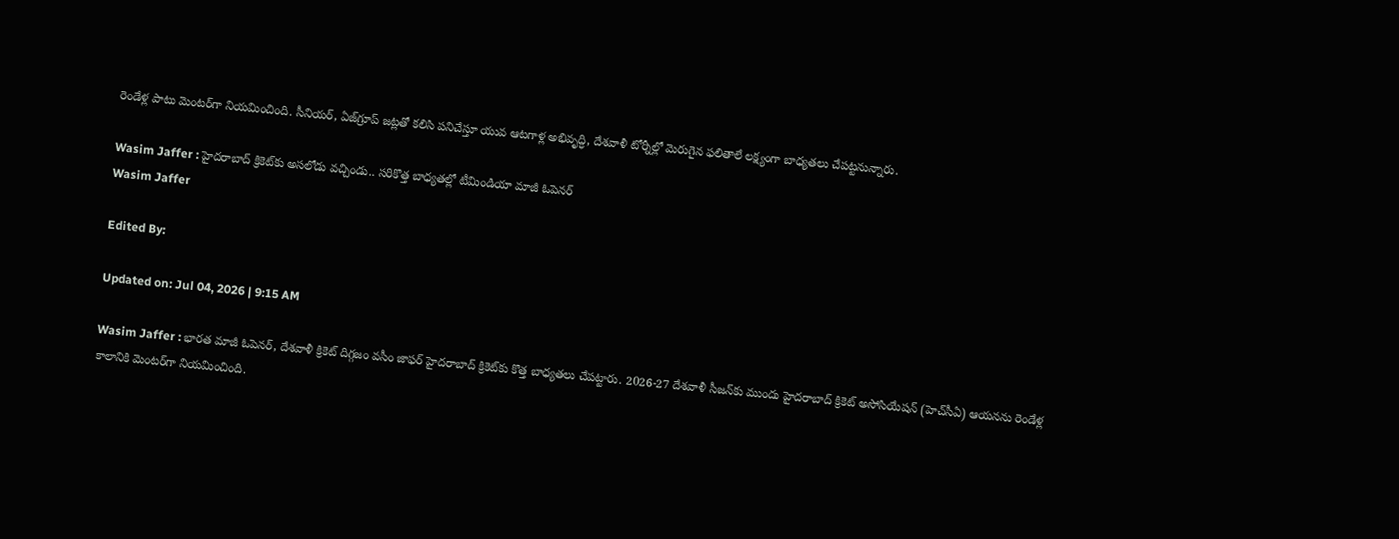రెండేళ్ల పాటు మెంటర్‌గా నియమించింది. సీనియర్, ఏజ్‌గ్రూప్ జట్లతో కలిసి పనిచేస్తూ యువ ఆటగాళ్ల అభివృద్ధి, దేశవాళీ టోర్నీల్లో మెరుగైన ఫలితాలే లక్ష్యంగా బాధ్యతలు చేపట్టనున్నారు.

Wasim Jaffer : హైదరాబాద్ క్రికెట్‌కు అసలోడు వచ్చిండు.. సరికొత్త బాధ్యతల్లో టీమిండియా మాజీ ఓపెనర్
Wasim Jaffer

Edited By:

Updated on: Jul 04, 2026 | 9:15 AM

Wasim Jaffer : భారత మాజీ ఓపెనర్, దేశవాళీ క్రికెట్ దిగ్గజం వసీం జాఫర్ హైదరాబాద్ క్రికెట్‌కు కొత్త బాధ్యతలు చేపట్టారు. 2026-27 దేశవాళీ సీజన్‌కు ముందు హైదరాబాద్ క్రికెట్ అసోసియేషన్ (హెచ్‌సీఏ) ఆయనను రెండేళ్ల కాలానికి మెంటర్‌గా నియమించింది.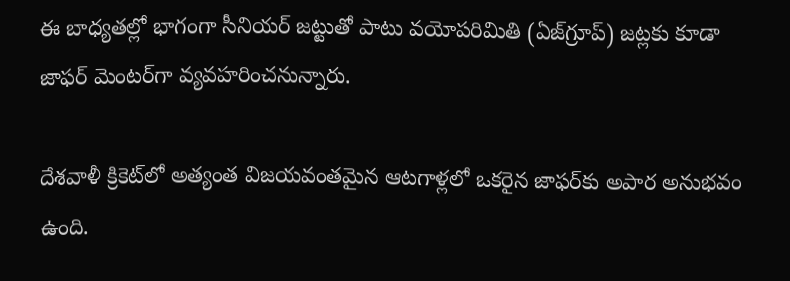ఈ బాధ్యతల్లో భాగంగా సీనియర్ జట్టుతో పాటు వయోపరిమితి (ఏజ్‌గ్రూప్) జట్లకు కూడా జాఫర్ మెంటర్‌గా వ్యవహరించనున్నారు.

దేశవాళీ క్రికెట్‌లో అత్యంత విజయవంతమైన ఆటగాళ్లలో ఒకరైన జాఫర్‌కు అపార అనుభవం ఉంది.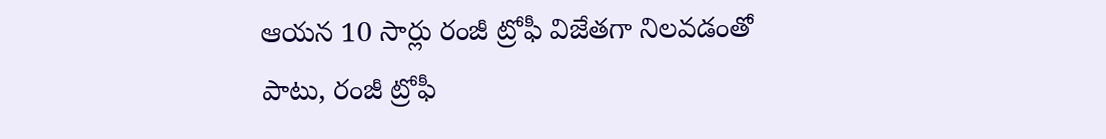ఆయన 10 సార్లు రంజీ ట్రోఫీ విజేతగా నిలవడంతో పాటు, రంజీ ట్రోఫీ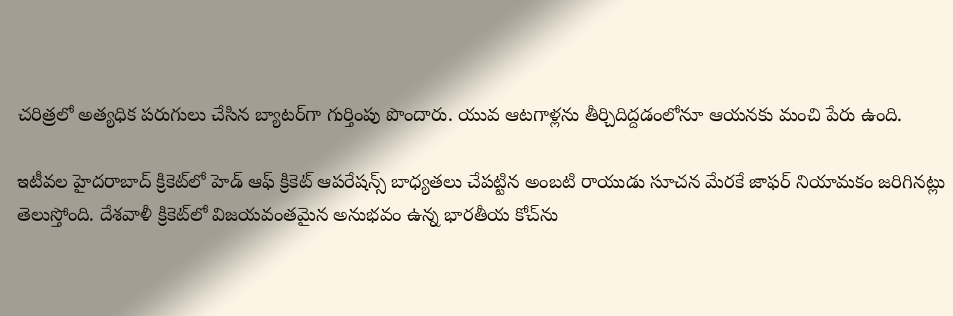చరిత్రలో అత్యధిక పరుగులు చేసిన బ్యాటర్‌గా గుర్తింపు పొందారు. యువ ఆటగాళ్లను తీర్చిదిద్దడంలోనూ ఆయనకు మంచి పేరు ఉంది.

ఇటీవల హైదరాబాద్ క్రికెట్‌లో హెడ్ ఆఫ్ క్రికెట్ ఆపరేషన్స్ బాధ్యతలు చేపట్టిన అంబటి రాయుడు సూచన మేరకే జాఫర్ నియామకం జరిగినట్లు తెలుస్తోంది. దేశవాళీ క్రికెట్‌లో విజయవంతమైన అనుభవం ఉన్న భారతీయ కోచ్‌ను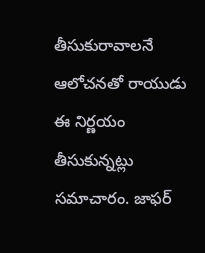తీసుకురావాలనే ఆలోచనతో రాయుడు ఈ నిర్ణయం తీసుకున్నట్లు సమాచారం. జాఫర్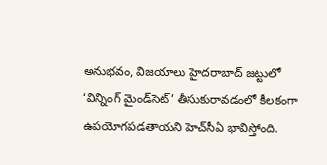అనుభవం, విజయాలు హైదరాబాద్ జట్టులో ‘విన్నింగ్ మైండ్‌సెట్’ తీసుకురావడంలో కీలకంగా ఉపయోగపడతాయని హెచ్‌సీఏ భావిస్తోంది.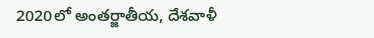2020లో అంతర్జాతీయ, దేశవాళీ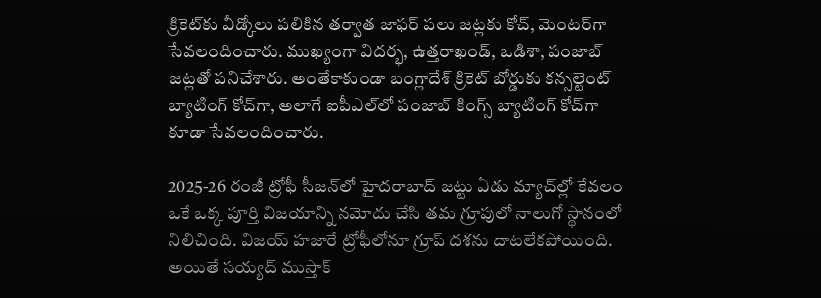క్రికెట్‌కు వీడ్కోలు పలికిన తర్వాత జాఫర్ పలు జట్లకు కోచ్‌, మెంటర్‌గా సేవలందించారు. ముఖ్యంగా విదర్భ, ఉత్తరాఖండ్, ఒడిశా, పంజాబ్ జట్లతో పనిచేశారు. అంతేకాకుండా బంగ్లాదేశ్ క్రికెట్ బోర్డుకు కన్సల్టెంట్ బ్యాటింగ్ కోచ్‌గా, అలాగే ఐపీఎల్‌లో పంజాబ్ కింగ్స్ బ్యాటింగ్ కోచ్‌గా కూడా సేవలందించారు.

2025-26 రంజీ ట్రోఫీ సీజన్‌లో హైదరాబాద్ జట్టు ఏడు మ్యాచ్‌ల్లో కేవలం ఒకే ఒక్క పూర్తి విజయాన్ని నమోదు చేసి తమ గ్రూపులో నాలుగో స్థానంలో నిలిచింది. విజయ్ హజారే ట్రోఫీలోనూ గ్రూప్ దశను దాటలేకపోయింది. అయితే సయ్యద్ ముస్తాక్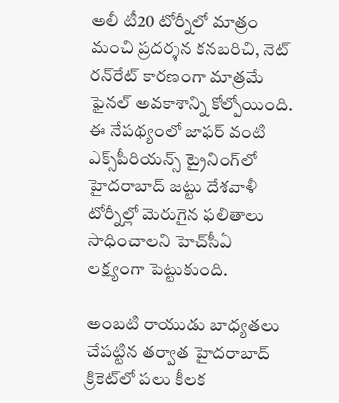అలీ టీ20 టోర్నీలో మాత్రం మంచి ప్రదర్శన కనబరిచి, నెట్ రన్‌రేట్ కారణంగా మాత్రమే ఫైనల్ అవకాశాన్ని కోల్పోయింది. ఈ నేపథ్యంలో జాఫర్ వంటి ఎక్స్‌పీరియన్స్ ట్రైనింగ్‌లో హైదరాబాద్ జట్టు దేశవాళీ టోర్నీల్లో మెరుగైన ఫలితాలు సాధించాలని హెచ్‌సీఏ లక్ష్యంగా పెట్టుకుంది.

అంబటి రాయుడు బాధ్యతలు చేపట్టిన తర్వాత హైదరాబాద్ క్రికెట్‌లో పలు కీలక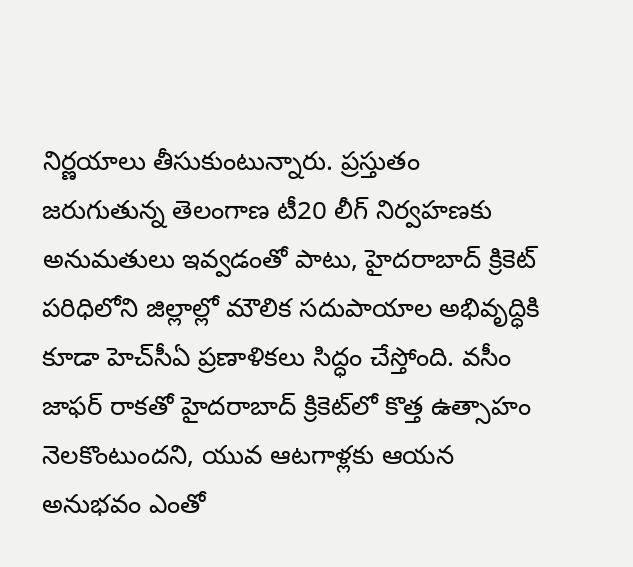నిర్ణయాలు తీసుకుంటున్నారు. ప్రస్తుతం జరుగుతున్న తెలంగాణ టీ20 లీగ్ నిర్వహణకు అనుమతులు ఇవ్వడంతో పాటు, హైదరాబాద్ క్రికెట్ పరిధిలోని జిల్లాల్లో మౌలిక సదుపాయాల అభివృద్ధికి కూడా హెచ్‌సీఏ ప్రణాళికలు సిద్ధం చేస్తోంది. వసీం జాఫర్ రాకతో హైదరాబాద్ క్రికెట్‌లో కొత్త ఉత్సాహం నెలకొంటుందని, యువ ఆటగాళ్లకు ఆయన అనుభవం ఎంతో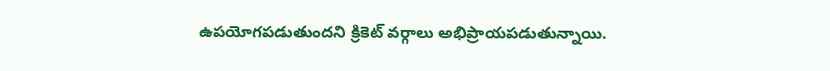ఉపయోగపడుతుందని క్రికెట్ వర్గాలు అభిప్రాయపడుతున్నాయి.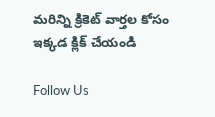మరిన్ని క్రికెట్ వార్తల కోసం ఇక్కడ క్లిక్ చేయండి

Follow Us